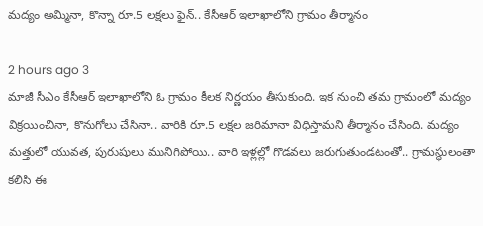మద్యం అమ్మినా, కొన్నా రూ.5 లక్షలు ఫైన్.. కేసీఆర్ ఇలాఖాలోని గ్రామం తీర్మానం

2 hours ago 3
మాజీ సీఎం కేసీఆర్ ఇలాఖాలోని ఓ గ్రామం కీలక నిర్ణయం తీసుకుంది. ఇక నుంచి తమ గ్రామంలో మద్యం విక్రయించినా, కొనుగోలు చేసినా.. వారికి రూ.5 లక్షల జరిమానా విధిస్తామని తీర్మానం చేసింది. మద్యం మత్తులో యువత, పురుషులు మునిగిపోయి.. వారి ఇళ్లల్లో గొడవలు జరుగుతుండటంతో.. గ్రామస్థులంతా కలిసి ఈ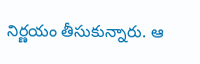నిర్ణయం తీసుకున్నారు. ఆ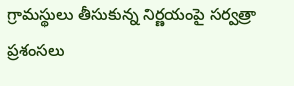గ్రామస్థులు తీసుకున్న నిర్ణయంపై సర్వత్రా ప్రశంసలు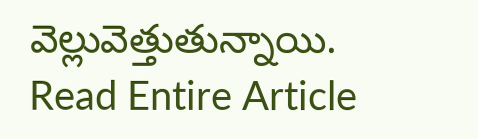వెల్లువెత్తుతున్నాయి.
Read Entire Article